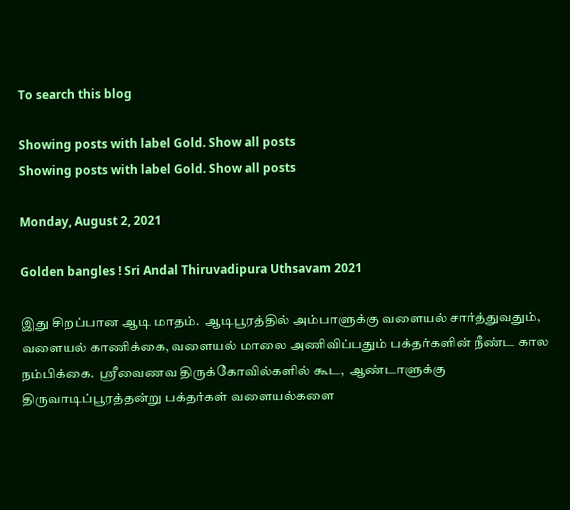To search this blog

Showing posts with label Gold. Show all posts
Showing posts with label Gold. Show all posts

Monday, August 2, 2021

Golden bangles ! Sri Andal Thiruvadipura Uthsavam 2021

இது சிறப்பான ஆடி மாதம்.  ஆடிபூரத்தில் அம்பாளுக்கு வளையல் சார்த்துவதும், வளையல் காணிக்கை, வளையல் மாலை அணிவிப்பதும் பக்தர்களின் நீண்ட கால நம்பிக்கை.  ஸ்ரீவைணவ திருக்கோவில்களில் கூட,  ஆண்டாளுக்கு திருவாடிப்பூரத்தன்று பக்தர்கள் வளையல்களை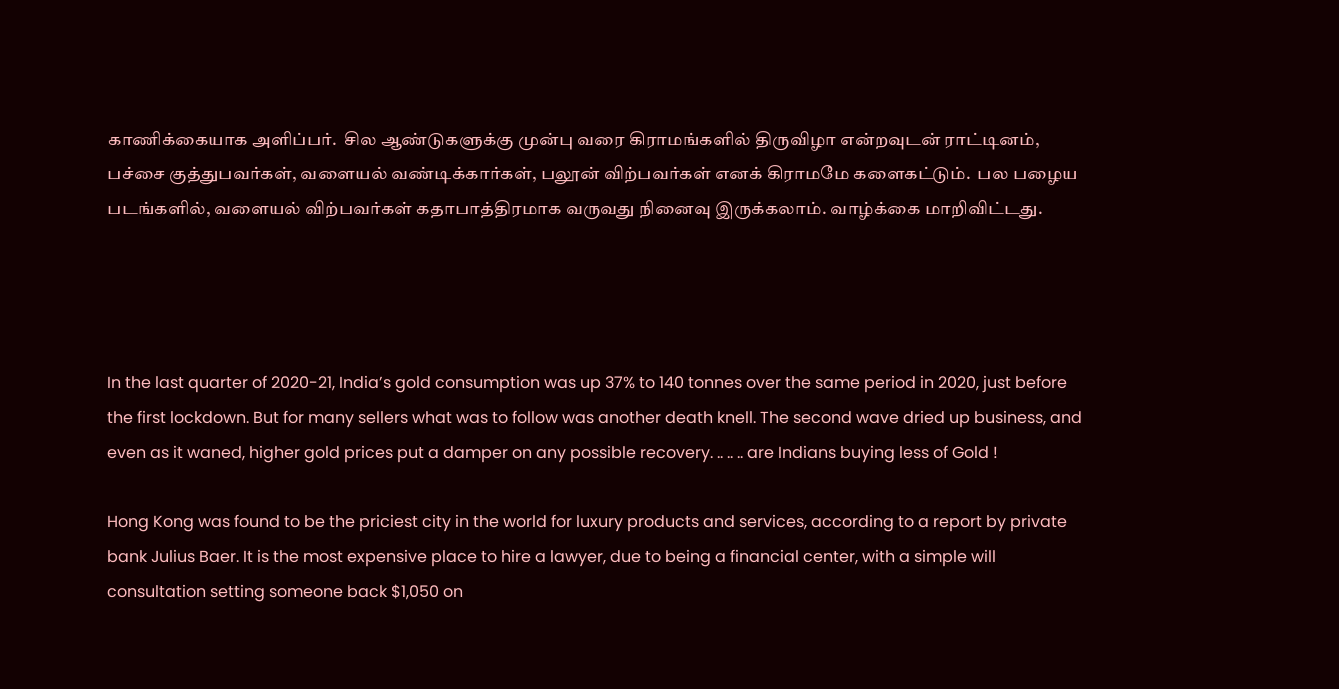காணிக்கையாக அளிப்பர்.  சில ஆண்டுகளுக்கு முன்பு வரை கிராமங்களில் திருவிழா என்றவுடன் ராட்டினம், பச்சை குத்துபவர்கள், வளையல் வண்டிக்கார்கள், பலூன் விற்பவர்கள் எனக் கிராமமே களைகட்டும்.  பல பழைய படங்களில், வளையல் விற்பவர்கள் கதாபாத்திரமாக வருவது நினைவு இருக்கலாம். வாழ்க்கை மாறிவிட்டது.




In the last quarter of 2020-21, India’s gold consumption was up 37% to 140 tonnes over the same period in 2020, just before the first lockdown. But for many sellers what was to follow was another death knell. The second wave dried up business, and even as it waned, higher gold prices put a damper on any possible recovery. .. .. .. are Indians buying less of Gold !

Hong Kong was found to be the priciest city in the world for luxury products and services, according to a report by private bank Julius Baer. It is the most expensive place to hire a lawyer, due to being a financial center, with a simple will consultation setting someone back $1,050 on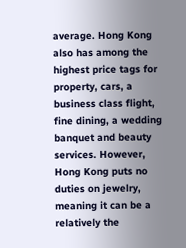average. Hong Kong also has among the highest price tags for property, cars, a business class flight, fine dining, a wedding banquet and beauty services. However, Hong Kong puts no duties on jewelry, meaning it can be a relatively the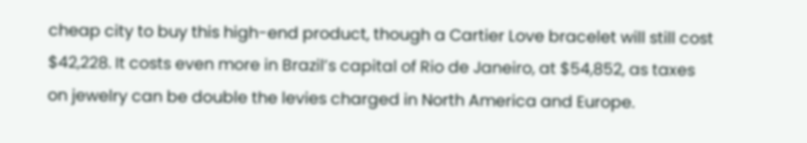cheap city to buy this high-end product, though a Cartier Love bracelet will still cost $42,228. It costs even more in Brazil’s capital of Rio de Janeiro, at $54,852, as taxes on jewelry can be double the levies charged in North America and Europe.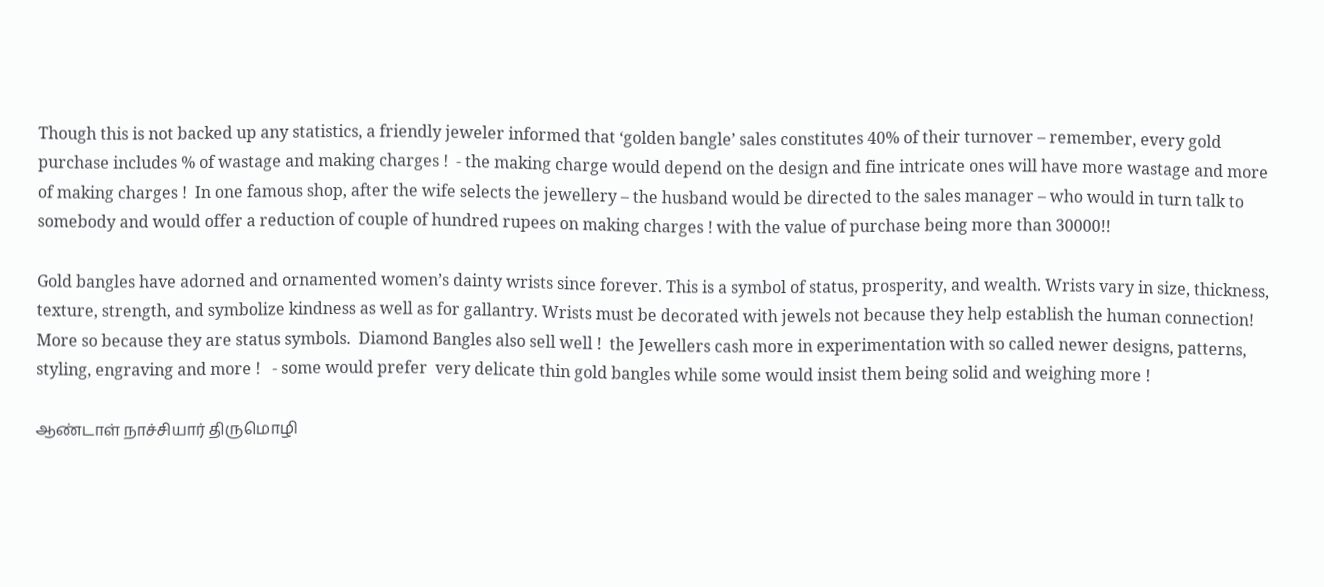Though this is not backed up any statistics, a friendly jeweler informed that ‘golden bangle’ sales constitutes 40% of their turnover – remember, every gold purchase includes % of wastage and making charges !  - the making charge would depend on the design and fine intricate ones will have more wastage and more of making charges !  In one famous shop, after the wife selects the jewellery – the husband would be directed to the sales manager – who would in turn talk to somebody and would offer a reduction of couple of hundred rupees on making charges ! with the value of purchase being more than 30000!!

Gold bangles have adorned and ornamented women’s dainty wrists since forever. This is a symbol of status, prosperity, and wealth. Wrists vary in size, thickness, texture, strength, and symbolize kindness as well as for gallantry. Wrists must be decorated with jewels not because they help establish the human connection! More so because they are status symbols.  Diamond Bangles also sell well !  the Jewellers cash more in experimentation with so called newer designs, patterns, styling, engraving and more !   - some would prefer  very delicate thin gold bangles while some would insist them being solid and weighing more !

ஆண்டாள் நாச்சியார் திருமொழி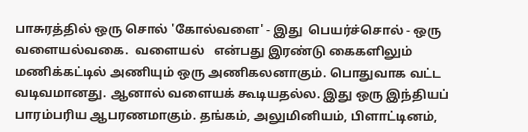பாசுரத்தில் ஒரு சொல் 'கோல்வளை' - இது  பெயர்ச்சொல் - ஒரு வளையல்வகை.  வளையல்   என்பது இரண்டு கைகளிலும் மணிக்கட்டில் அணியும் ஒரு அணிகலனாகும். பொதுவாக வட்ட வடிவமானது. ஆனால் வளையக் கூடியதல்ல. இது ஒரு இந்தியப் பாரம்பரிய ஆபரணமாகும். தங்கம், அலுமினியம், பிளாட்டினம்,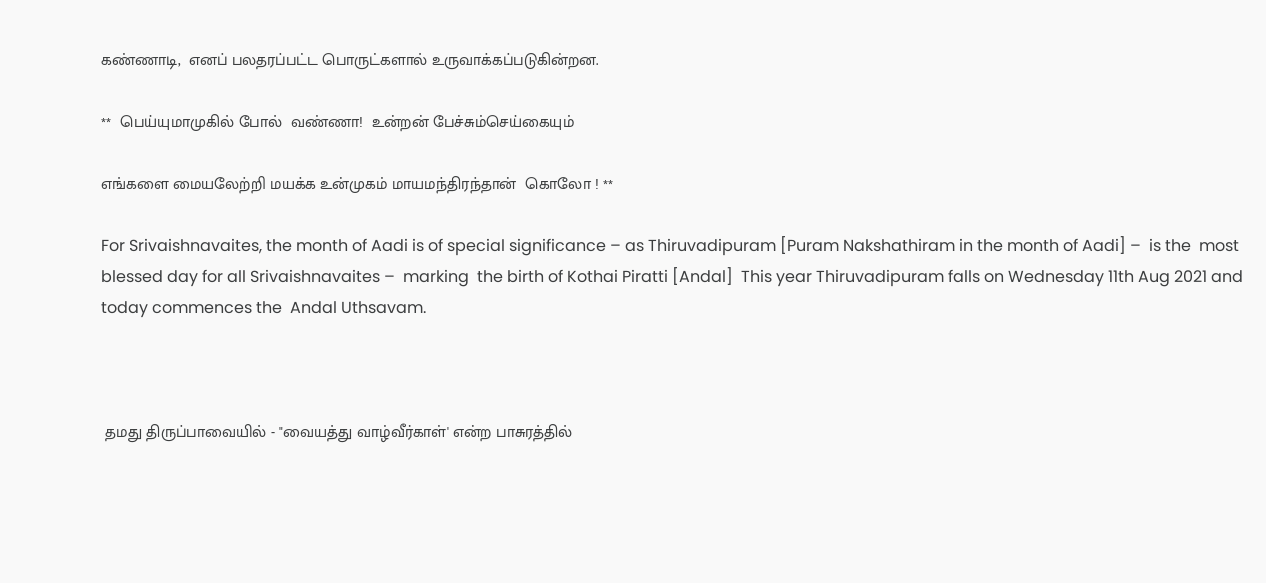கண்ணாடி,  எனப் பலதரப்பட்ட பொருட்களால் உருவாக்கப்படுகின்றன.

**  பெய்யுமாமுகில் போல்  வண்ணா!  உன்றன் பேச்சும்செய்கையும்

எங்களை மையலேற்றி மயக்க உன்முகம் மாயமந்திரந்தான்  கொலோ ! **

For Srivaishnavaites, the month of Aadi is of special significance – as Thiruvadipuram [Puram Nakshathiram in the month of Aadi] –  is the  most blessed day for all Srivaishnavaites –  marking  the birth of Kothai Piratti [Andal]  This year Thiruvadipuram falls on Wednesday 11th Aug 2021 and today commences the  Andal Uthsavam.



 தமது திருப்பாவையில் - "வையத்து வாழ்வீர்காள்' என்ற பாசுரத்தில்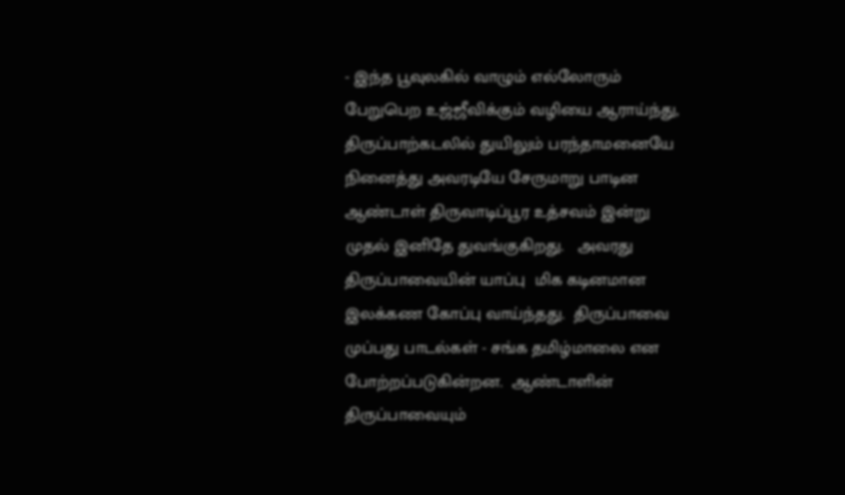- இந்த பூவுலகில் வாழும் எல்லோரும் பேறுபெற உஜ்ஜீவிக்கும் வழியை ஆராய்ந்து, திருப்பாற்கடலில் துயிலும் பரந்தாமனையே நினைத்து அவரடியே சேருமாறு பாடின ஆண்டாள் திருவாடிப்பூர உத்சவம் இன்று முதல் இனிதே துவங்குகிறது.   அவரது திருப்பாவையின் யாப்பு  மிக கடினமான இலக்கண கோப்பு வாய்ந்தது.  திருப்பாவை முப்பது பாடல்கள் - சங்க தமிழ்மாலை என போற்றப்படுகின்றன.  ஆண்டாளின் திருப்பாவையும்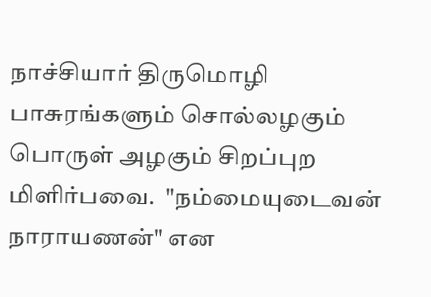நாச்சியார் திருமொழி பாசுரங்களும் சொல்லழகும் பொருள் அழகும் சிறப்புற மிளிர்பவை.  "நம்மையுடைவன் நாராயணன்" என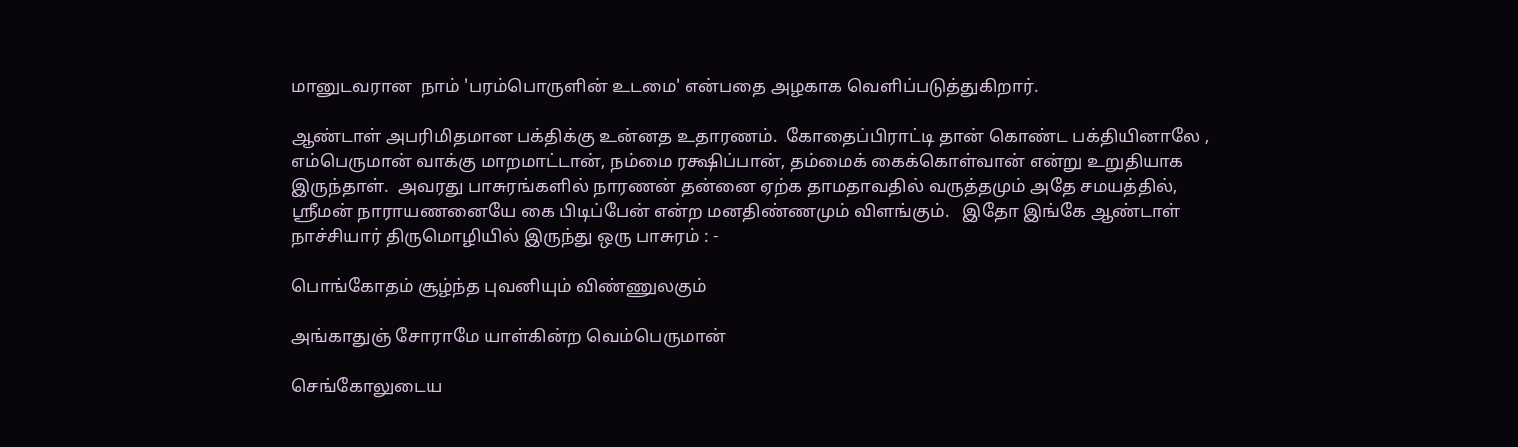மானுடவரான  நாம் 'பரம்பொருளின் உடமை' என்பதை அழகாக வெளிப்படுத்துகிறார்.

ஆண்டாள் அபரிமிதமான பக்திக்கு உன்னத உதாரணம்.  கோதைப்பிராட்டி தான் கொண்ட பக்தியினாலே , எம்பெருமான் வாக்கு மாறமாட்டான், நம்மை ரக்ஷிப்பான், தம்மைக் கைக்கொள்வான் என்று உறுதியாக இருந்தாள்.  அவரது பாசுரங்களில் நாரணன் தன்னை ஏற்க தாமதாவதில் வருத்தமும் அதே சமயத்தில், ஸ்ரீமன் நாராயணனையே கை பிடிப்பேன் என்ற மனதிண்ணமும் விளங்கும்.   இதோ இங்கே ஆண்டாள் நாச்சியார் திருமொழியில் இருந்து ஒரு பாசுரம் : -

பொங்கோதம் சூழ்ந்த புவனியும் விண்ணுலகும்

அங்காதுஞ் சோராமே யாள்கின்ற வெம்பெருமான்

செங்கோலுடைய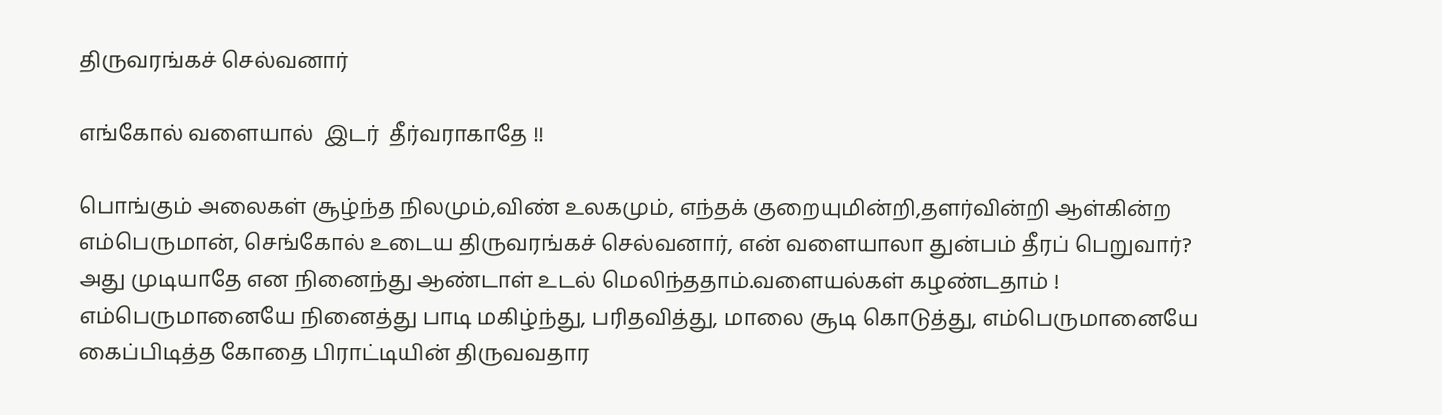திருவரங்கச் செல்வனார்

எங்கோல் வளையால்  இடர்  தீர்வராகாதே !!

பொங்கும் அலைகள் சூழ்ந்த நிலமும்,விண் உலகமும், எந்தக் குறையுமின்றி,தளர்வின்றி ஆள்கின்ற எம்பெருமான், செங்கோல் உடைய திருவரங்கச் செல்வனார், என் வளையாலா துன்பம் தீரப் பெறுவார்? அது முடியாதே என நினைந்து ஆண்டாள் உடல் மெலிந்ததாம்.வளையல்கள் கழண்டதாம் !   எம்பெருமானையே நினைத்து பாடி மகிழ்ந்து, பரிதவித்து, மாலை சூடி கொடுத்து, எம்பெருமானையே கைப்பிடித்த கோதை பிராட்டியின் திருவவதார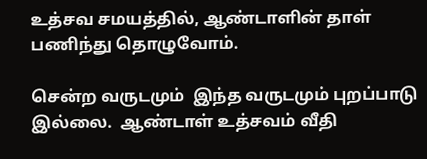உத்சவ சமயத்தில், ஆண்டாளின் தாள் பணிந்து தொழுவோம்.

சென்ற வருடமும்  இந்த வருடமும் புறப்பாடு  இல்லை.  ஆண்டாள் உத்சவம் வீதி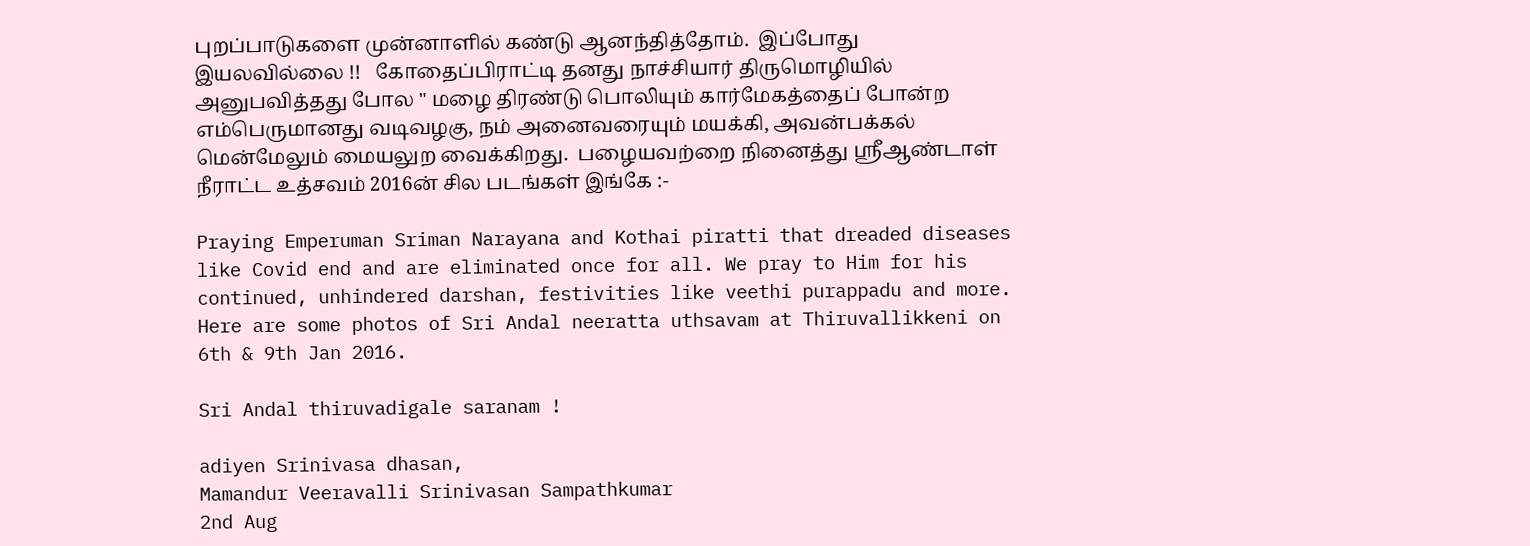புறப்பாடுகளை முன்னாளில் கண்டு ஆனந்தித்தோம்.  இப்போது இயலவில்லை !!   கோதைப்பிராட்டி தனது நாச்சியார் திருமொழியில் அனுபவித்தது போல " மழை திரண்டு பொலியும் கார்மேகத்தைப் போன்ற எம்பெருமானது வடிவழகு, நம் அனைவரையும் மயக்கி, அவன்பக்கல் மென்மேலும் மையலுற வைக்கிறது.  பழையவற்றை நினைத்து ஸ்ரீஆண்டாள் நீராட்ட உத்சவம் 2016ன் சில படங்கள் இங்கே :-

Praying Emperuman Sriman Narayana and Kothai piratti that dreaded diseases like Covid end and are eliminated once for all. We pray to Him for his continued, unhindered darshan, festivities like veethi purappadu and more.  Here are some photos of Sri Andal neeratta uthsavam at Thiruvallikkeni on 6th & 9th Jan 2016.

Sri Andal thiruvadigale saranam !

adiyen Srinivasa dhasan,
Mamandur Veeravalli Srinivasan Sampathkumar
2nd Aug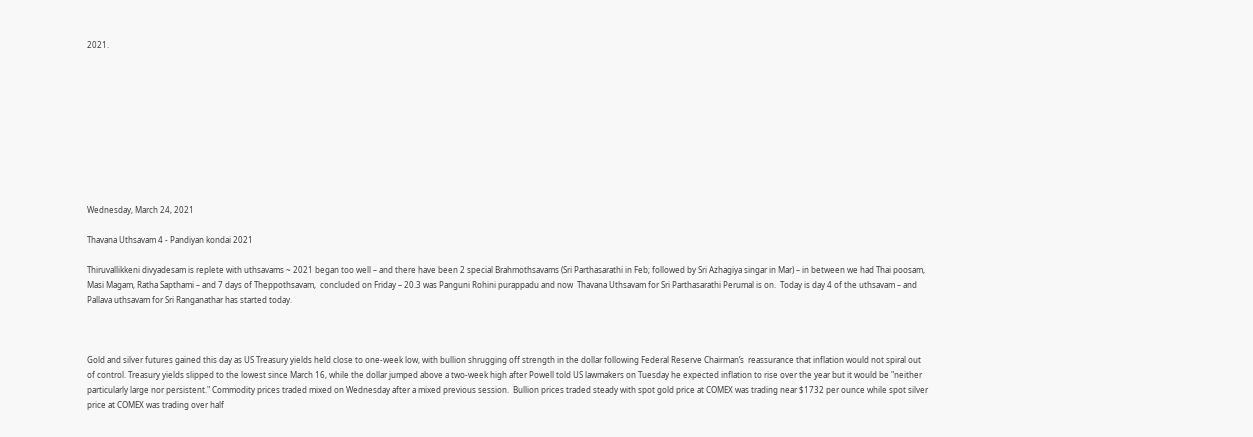2021.










Wednesday, March 24, 2021

Thavana Uthsavam 4 - Pandiyan kondai 2021

Thiruvallikkeni divyadesam is replete with uthsavams ~ 2021 began too well – and there have been 2 special Brahmothsavams (Sri Parthasarathi in Feb; followed by Sri Azhagiya singar in Mar) – in between we had Thai poosam, Masi Magam, Ratha Sapthami – and 7 days of Theppothsavam,  concluded on Friday – 20.3 was Panguni Rohini purappadu and now  Thavana Uthsavam for Sri Parthasarathi Perumal is on.  Today is day 4 of the uthsavam – and Pallava uthsavam for Sri Ranganathar has started today.



Gold and silver futures gained this day as US Treasury yields held close to one-week low, with bullion shrugging off strength in the dollar following Federal Reserve Chairman’s  reassurance that inflation would not spiral out of control. Treasury yields slipped to the lowest since March 16, while the dollar jumped above a two-week high after Powell told US lawmakers on Tuesday he expected inflation to rise over the year but it would be "neither particularly large nor persistent." Commodity prices traded mixed on Wednesday after a mixed previous session.  Bullion prices traded steady with spot gold price at COMEX was trading near $1732 per ounce while spot silver price at COMEX was trading over half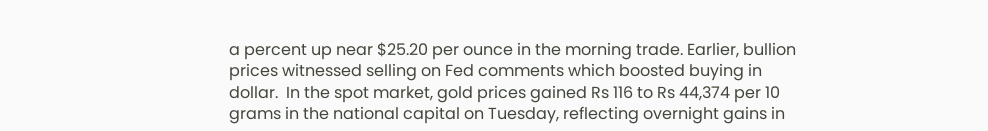a percent up near $25.20 per ounce in the morning trade. Earlier, bullion prices witnessed selling on Fed comments which boosted buying in dollar.  In the spot market, gold prices gained Rs 116 to Rs 44,374 per 10 grams in the national capital on Tuesday, reflecting overnight gains in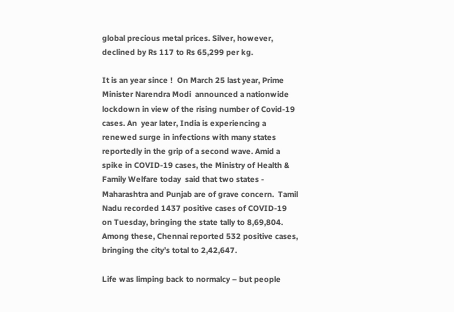global precious metal prices. Silver, however, declined by Rs 117 to Rs 65,299 per kg.

It is an year since !  On March 25 last year, Prime Minister Narendra Modi  announced a nationwide lockdown in view of the rising number of Covid-19 cases. An  year later, India is experiencing a renewed surge in infections with many states reportedly in the grip of a second wave. Amid a spike in COVID-19 cases, the Ministry of Health & Family Welfare today  said that two states - Maharashtra and Punjab are of grave concern.  Tamil Nadu recorded 1437 positive cases of COVID-19 on Tuesday, bringing the state tally to 8,69,804. Among these, Chennai reported 532 positive cases, bringing the city’s total to 2,42,647.

Life was limping back to normalcy – but people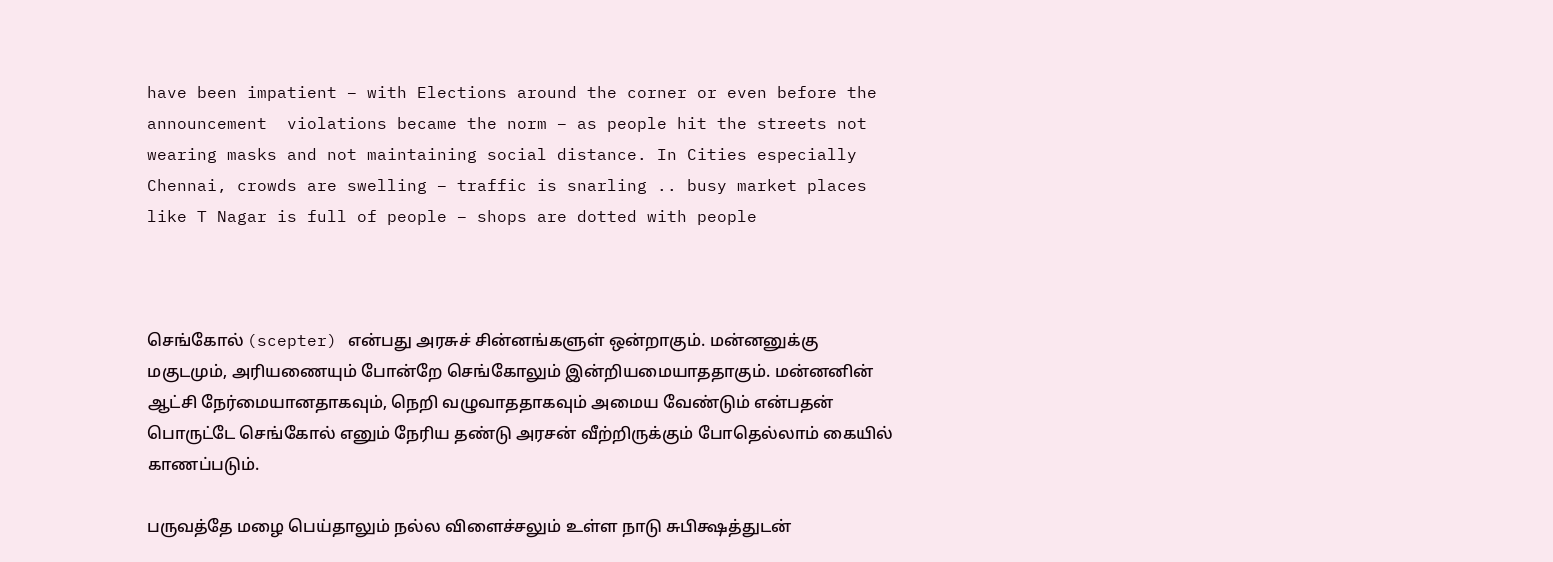have been impatient – with Elections around the corner or even before the announcement  violations became the norm – as people hit the streets not wearing masks and not maintaining social distance. In Cities especially Chennai, crowds are swelling – traffic is snarling .. busy market places like T Nagar is full of people – shops are dotted with people



செங்கோல் (scepter) என்பது அரசுச் சின்னங்களுள் ஒன்றாகும். மன்னனுக்கு மகுடமும், அரியணையும் போன்றே செங்கோலும் இன்றியமையாததாகும். மன்னனின் ஆட்சி நேர்மையானதாகவும், நெறி வழுவாததாகவும் அமைய வேண்டும் என்பதன் பொருட்டே செங்கோல் எனும் நேரிய தண்டு அரசன் வீற்றிருக்கும் போதெல்லாம் கையில் காணப்படும்.

பருவத்தே மழை பெய்தாலும் நல்ல விளைச்சலும் உள்ள நாடு சுபிக்ஷத்துடன்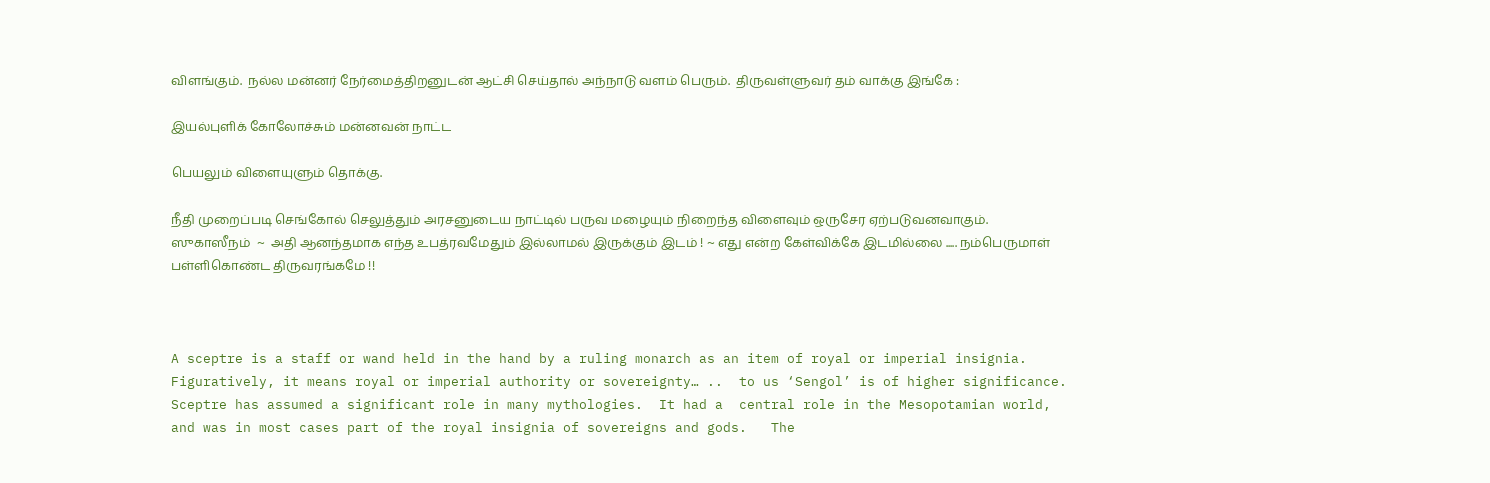விளங்கும்.  நல்ல மன்னர் நேர்மைத்திறனுடன் ஆட்சி செய்தால் அந்நாடு வளம் பெரும்.  திருவள்ளுவர் தம் வாக்கு இங்கே :

இயல்புளிக் கோலோச்சும் மன்னவன் நாட்ட

பெயலும் விளையுளும் தொக்கு.

நீதி முறைப்படி செங்கோல் செலுத்தும் அரசனுடைய நாட்டில் பருவ மழையும் நிறைந்த விளைவும் ஒருசேர ஏற்படுவனவாகும்.   ஸுகாஸீநம்  ~  அதி ஆனந்தமாக எந்த உபத்ரவமேதும் இல்லாமல் இருக்கும் இடம் ! ~ எது என்ற கேள்விக்கே இடமில்லை ..... நம்பெருமாள்  பள்ளிகொண்ட திருவரங்கமே !!



A sceptre is a staff or wand held in the hand by a ruling monarch as an item of royal or imperial insignia. Figuratively, it means royal or imperial authority or sovereignty… ..  to us ‘Sengol’ is of higher significance.  Sceptre has assumed a significant role in many mythologies.  It had a  central role in the Mesopotamian world, and was in most cases part of the royal insignia of sovereigns and gods.   The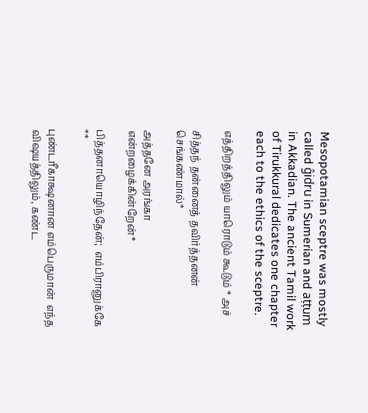Mesopotamian sceptre was mostly called ĝidru in Sumerian and aṭṭum in Akkadian. The ancient Tamil work of Tirukkural dedicates one chapter each to the ethics of the sceptre.

எத்திறத்திலும் யாரொடும் கூடும் * அச்

சித்தந் தன்னைத் தவிர்த்தனன் செங்கண்மால்*

அத்தனே அரங்கா என்றழைக்கின்றேன்*

பித்தனாயொழிந்தேன்;  எம்பிரானுக்கே **

புண்டரீகாக்ஷனான எம்பெருமான்  எந்த விஷயத்திலும், கண்ட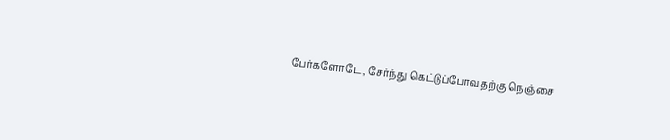பேர்களோடே, சேர்ந்து கெட்டுப்போவதற்கு நெஞ்சை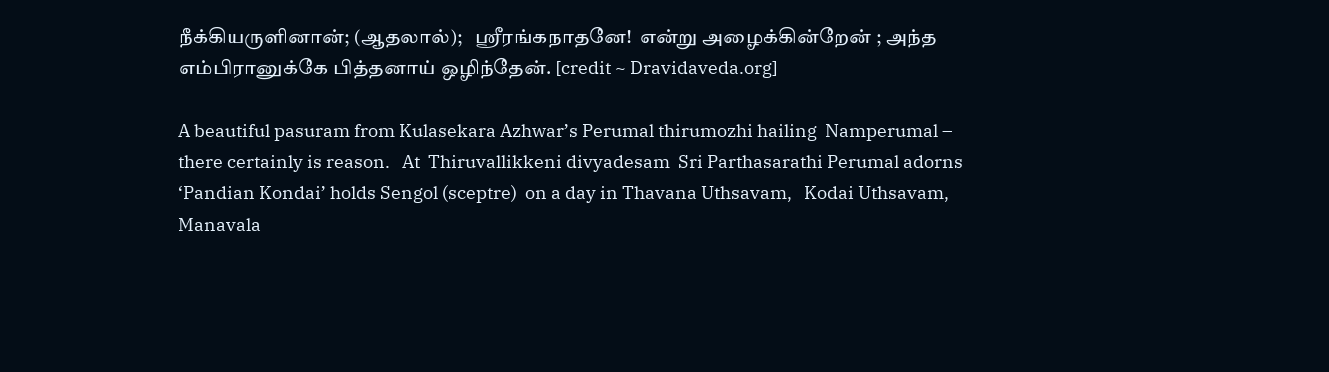நீக்கியருளினான்; (ஆதலால்);   ஸ்ரீரங்கநாதனே!  என்று அழைக்கின்றேன் ; அந்த எம்பிரானுக்கே பித்தனாய் ஒழிந்தேன். [credit ~ Dravidaveda.org]

A beautiful pasuram from Kulasekara Azhwar’s Perumal thirumozhi hailing  Namperumal – there certainly is reason.   At  Thiruvallikkeni divyadesam  Sri Parthasarathi Perumal adorns ‘Pandian Kondai’ holds Sengol (sceptre)  on a day in Thavana Uthsavam,   Kodai Uthsavam, Manavala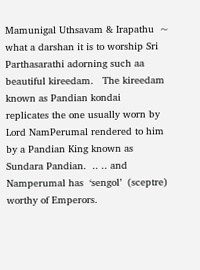Mamunigal Uthsavam & Irapathu  ~  what a darshan it is to worship Sri Parthasarathi adorning such aa beautiful kireedam.   The kireedam known as Pandian kondai  replicates the one usually worn by Lord NamPerumal rendered to him by a Pandian King known as Sundara Pandian.  .. .. and  Namperumal has  ‘sengol’  (sceptre) worthy of Emperors.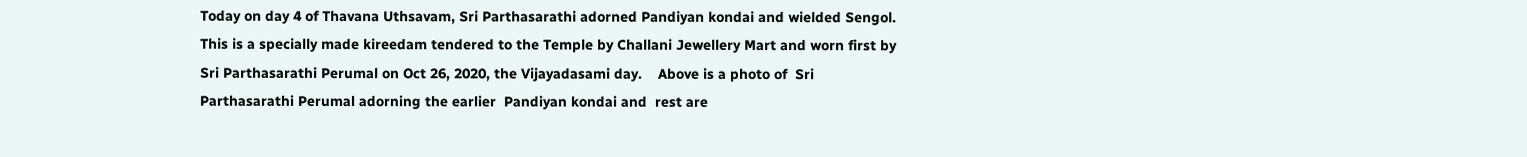Today on day 4 of Thavana Uthsavam, Sri Parthasarathi adorned Pandiyan kondai and wielded Sengol.  This is a specially made kireedam tendered to the Temple by Challani Jewellery Mart and worn first by Sri Parthasarathi Perumal on Oct 26, 2020, the Vijayadasami day.    Above is a photo of  Sri Parthasarathi Perumal adorning the earlier  Pandiyan kondai and  rest are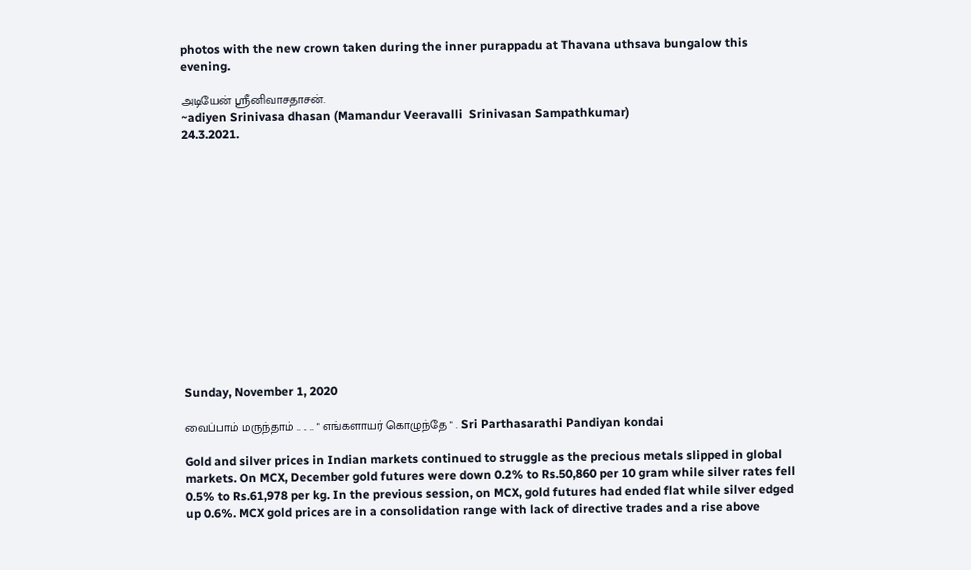photos with the new crown taken during the inner purappadu at Thavana uthsava bungalow this evening.

அடியேன் ஸ்ரீனிவாசதாசன்.
~adiyen Srinivasa dhasan (Mamandur Veeravalli  Srinivasan Sampathkumar)
24.3.2021.














Sunday, November 1, 2020

வைப்பாம் மருந்தாம் .. .. .. " எங்களாயர் கொழுந்தே " . Sri Parthasarathi Pandiyan kondai

Gold and silver prices in Indian markets continued to struggle as the precious metals slipped in global markets. On MCX, December gold futures were down 0.2% to Rs.50,860 per 10 gram while silver rates fell 0.5% to Rs.61,978 per kg. In the previous session, on MCX, gold futures had ended flat while silver edged up 0.6%. MCX gold prices are in a consolidation range with lack of directive trades and a rise above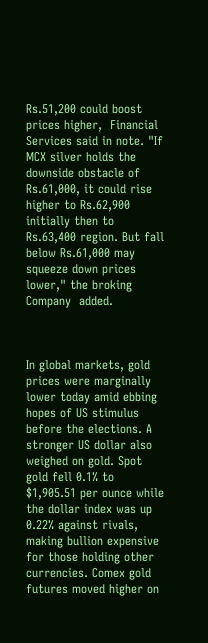Rs.51,200 could boost prices higher,  Financial Services said in note. "If MCX silver holds the downside obstacle of Rs.61,000, it could rise higher to Rs.62,900 initially then to Rs.63,400 region. But fall below Rs.61,000 may squeeze down prices lower," the broking Company  added.



In global markets, gold prices were marginally lower today amid ebbing hopes of US stimulus before the elections. A stronger US dollar also weighed on gold. Spot gold fell 0.1% to $1,905.51 per ounce while the dollar index was up 0.22% against rivals, making bullion expensive for those holding other currencies. Comex gold futures moved higher on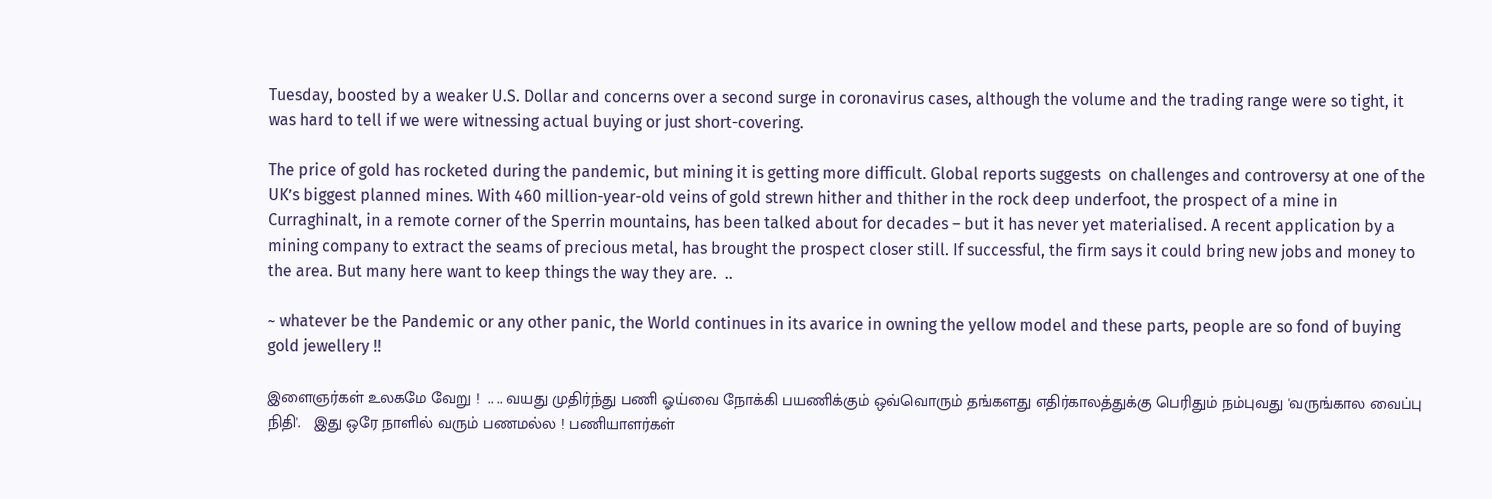Tuesday, boosted by a weaker U.S. Dollar and concerns over a second surge in coronavirus cases, although the volume and the trading range were so tight, it was hard to tell if we were witnessing actual buying or just short-covering.

The price of gold has rocketed during the pandemic, but mining it is getting more difficult. Global reports suggests  on challenges and controversy at one of the UK’s biggest planned mines. With 460 million-year-old veins of gold strewn hither and thither in the rock deep underfoot, the prospect of a mine in Curraghinalt, in a remote corner of the Sperrin mountains, has been talked about for decades – but it has never yet materialised. A recent application by a mining company to extract the seams of precious metal, has brought the prospect closer still. If successful, the firm says it could bring new jobs and money to the area. But many here want to keep things the way they are.  ..

~ whatever be the Pandemic or any other panic, the World continues in its avarice in owning the yellow model and these parts, people are so fond of buying gold jewellery !!

இளைஞர்கள் உலகமே வேறு !  .. .. வயது முதிர்ந்து பணி ஓய்வை நோக்கி பயணிக்கும் ஒவ்வொரும் தங்களது எதிர்காலத்துக்கு பெரிதும் நம்புவது 'வருங்கால வைப்பு நிதி'.   இது ஒரே நாளில் வரும் பணமல்ல ! பணியாளர்கள்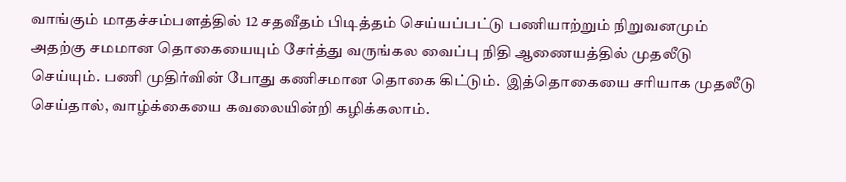வாங்கும் மாதச்சம்பளத்தில் 12 சதவீதம் பிடித்தம் செய்யப்பட்டு பணியாற்றும் நிறுவனமும்  அதற்கு சமமான தொகையையும் சேர்த்து வருங்கல வைப்பு நிதி ஆணையத்தில் முதலீடு செய்யும். பணி முதிர்வின் போது கணிசமான தொகை கிட்டும்.  இத்தொகையை சரியாக முதலீடு செய்தால், வாழ்க்கையை கவலையின்றி கழிக்கலாம்.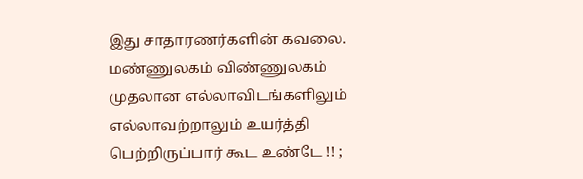இது சாதாரணர்களின் கவலை.   மண்ணுலகம் விண்ணுலகம் முதலான எல்லாவிடங்களிலும் எல்லாவற்றாலும் உயர்த்தி பெற்றிருப்பார் கூட உண்டே !! ;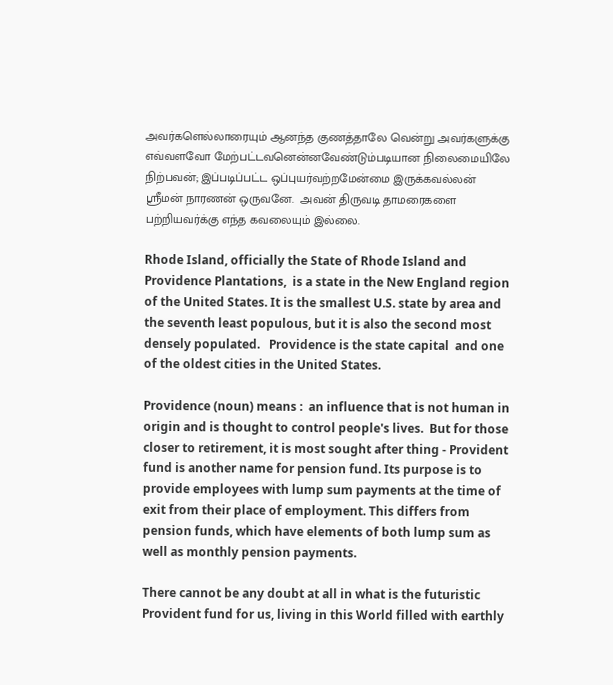அவர்களெல்லாரையும் ஆனந்த குணத்தாலே வென்று அவர்களுக்கு எவ்வளவோ மேற்பட்டவனென்னவேண்டும்படியான நிலைமையிலே நிற்பவன்; இப்படிப்பட்ட ஒப்புயர்வற்றமேன்மை இருக்கவல்லன் ஸ்ரீமன் நாரணன் ஒருவனே.  அவன் திருவடி தாமரைகளை பற்றியவர்க்கு எந்த கவலையும் இல்லை.

Rhode Island, officially the State of Rhode Island and Providence Plantations,  is a state in the New England region of the United States. It is the smallest U.S. state by area and the seventh least populous, but it is also the second most densely populated.   Providence is the state capital  and one of the oldest cities in the United States.

Providence (noun) means :  an influence that is not human in origin and is thought to control people's lives.  But for those closer to retirement, it is most sought after thing - Provident fund is another name for pension fund. Its purpose is to provide employees with lump sum payments at the time of exit from their place of employment. This differs from pension funds, which have elements of both lump sum as well as monthly pension payments.

There cannot be any doubt at all in what is the futuristic Provident fund for us, living in this World filled with earthly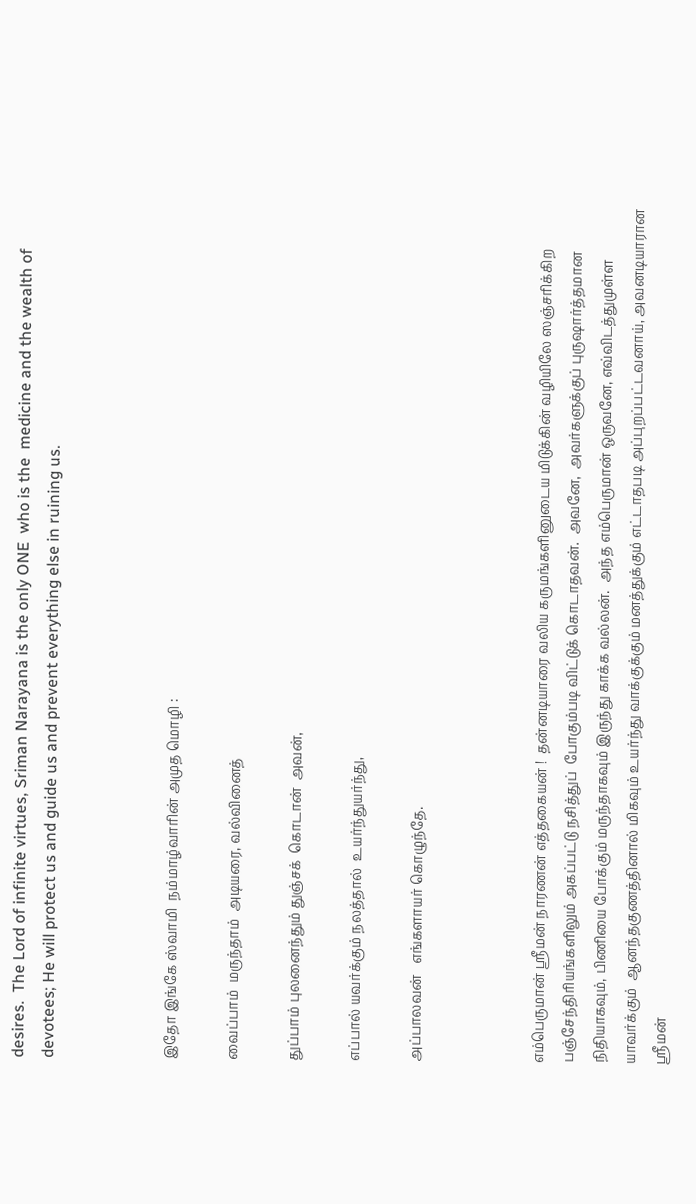desires.  The Lord of infinite virtues, Sriman Narayana is the only ONE  who is the  medicine and the wealth of devotees; He will protect us and guide us and prevent everything else in ruining us.



இதோ இங்கே ஸ்வாமி  நம்மாழ்வாரின் அமுத மொழி :

வைப்பாம்  மருந்தாம்  அடியரை, வல்வினைத்

துப்பாம் புலனைந்தும் துஞ்சக்  கொடான்  அவன்,

எப்பால் யவர்க்கும் நலத்தால்  உயர்ந்துயர்ந்து,

அப்பாலவன்   எங்களாயர் கொழுந்தே.



எம்பெருமான் ஸ்ரீமன் நாரணன் எத்தகையன் !  தன்னடியாரை வலிய கருமங்களினுடைய மிடுக்கின் வழியிலே ஸஞ்சரிக்கிற  பஞ்சேந்திரியங்களிலும் அகப்பட்டு நசித்துப்  போகும்படி விட்டுக் கொடாதவன்.  அவனே,  அவர்களுக்குப் புருஷார்த்தமான நிதியாகவும், பிணியை போக்கும் மருந்தாகவும் இருந்து காக்க வல்லன்.  அந்த எம்பெருமான் ஒருவனே, எவ்விடத்துமுள்ள  யாவர்க்கும்  ஆனந்தகுணத்தினால் மிகவும் உயர்ந்து வாக்குக்கும் மனத்துக்கும் எட்டாதபடி அப்புறப்பட்டவனாய், அவனடியாரான ஸ்ரீமன்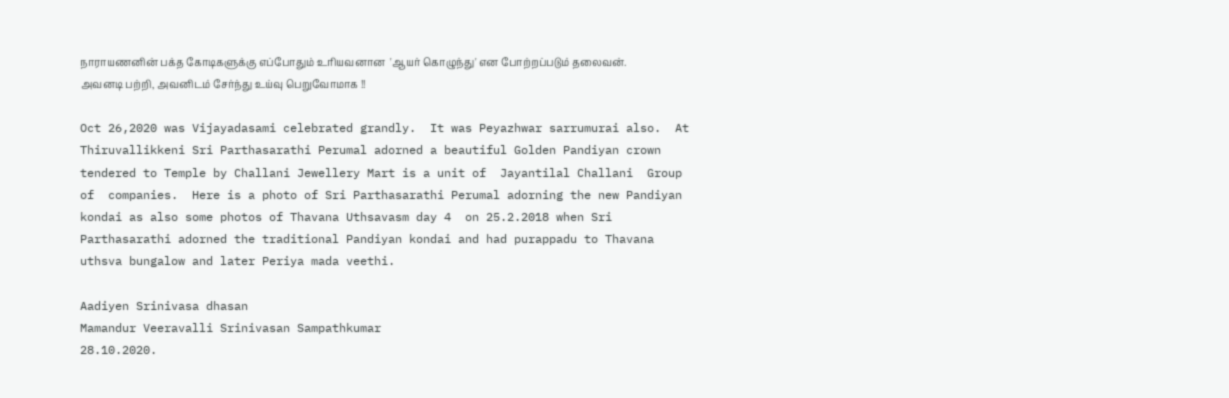நாராயணனின் பக்த கோடிகளுக்கு எப்போதும் உரியவனான  'ஆயர் கொழுந்து' என போற்றப்படும் தலைவன். அவனடி பற்றி, அவனிடம் சேர்ந்து உய்வு பெறுவோமாக !!

Oct 26,2020 was Vijayadasami celebrated grandly.  It was Peyazhwar sarrumurai also.  At Thiruvallikkeni Sri Parthasarathi Perumal adorned a beautiful Golden Pandiyan crown tendered to Temple by Challani Jewellery Mart is a unit of  Jayantilal Challani  Group of  companies.  Here is a photo of Sri Parthasarathi Perumal adorning the new Pandiyan kondai as also some photos of Thavana Uthsavasm day 4  on 25.2.2018 when Sri Parthasarathi adorned the traditional Pandiyan kondai and had purappadu to Thavana uthsva bungalow and later Periya mada veethi.

Aadiyen Srinivasa dhasan
Mamandur Veeravalli Srinivasan Sampathkumar
28.10.2020.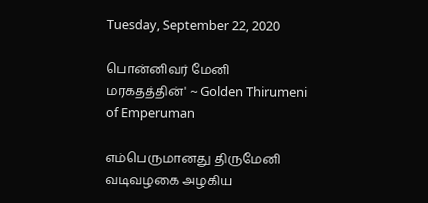Tuesday, September 22, 2020

பொன்னிவர் மேனி மரகதத்தின்' ~ Golden Thirumeni of Emperuman

எம்பெருமானது திருமேனி வடிவழகை அழகிய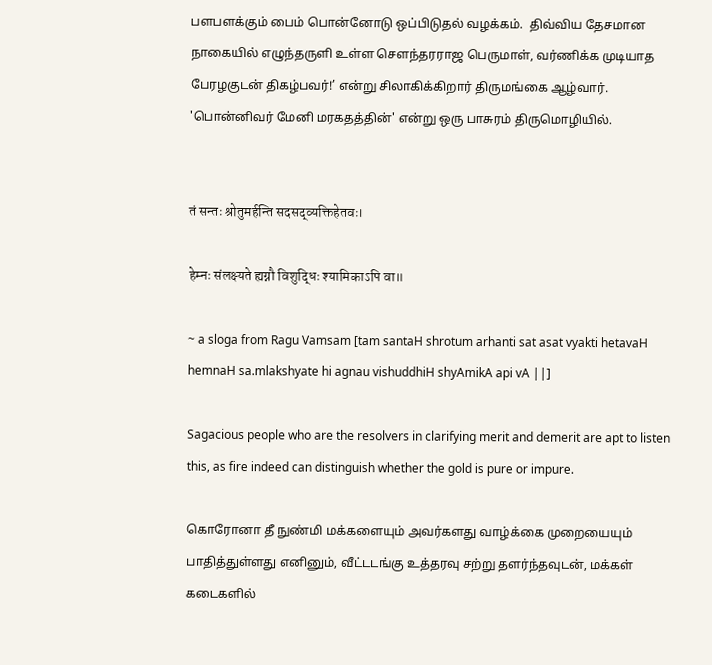பளபளக்கும் பைம் பொன்னோடு ஒப்பிடுதல் வழக்கம்.  திவ்விய தேசமான நாகையில் எழுந்தருளி உள்ள சௌந்தரராஜ பெருமாள், வர்ணிக்க முடியாத பேரழகுடன் திகழ்பவர்!’ என்று சிலாகிக்கிறார் திருமங்கை ஆழ்வார்.   'பொன்னிவர் மேனி மரகதத்தின்' என்று ஒரு பாசுரம் திருமொழியில்.


तं सन्तः श्रोतुमर्हन्ति सदसद्व्यक्तिहेतवः।

हेम्नः संलक्ष्यते ह्यग्नौ विशुद्धिः श्यामिकाऽपि वा॥

~ a sloga from Ragu Vamsam [tam santaH shrotum arhanti sat asat vyakti hetavaH hemnaH sa.mlakshyate hi agnau vishuddhiH shyAmikA api vA ||]

Sagacious people who are the resolvers in clarifying merit and demerit are apt to listen this, as fire indeed can distinguish whether the gold is pure or impure.

கொரோனா தீ நுண்மி மக்களையும் அவர்களது வாழ்க்கை முறையையும் பாதித்துள்ளது எனினும், வீட்டடங்கு உத்தரவு சற்று தளர்ந்தவுடன், மக்கள் கடைகளில்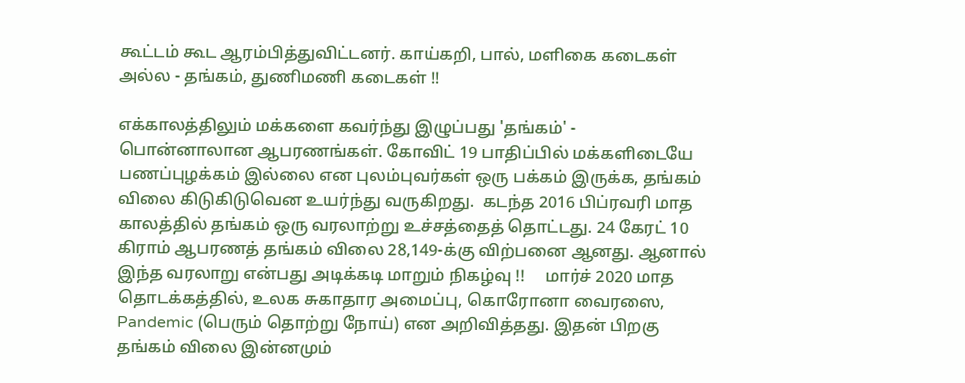கூட்டம் கூட ஆரம்பித்துவிட்டனர். காய்கறி, பால், மளிகை கடைகள் அல்ல - தங்கம், துணிமணி கடைகள் !!

எக்காலத்திலும் மக்களை கவர்ந்து இழுப்பது 'தங்கம்' - பொன்னாலான ஆபரணங்கள். கோவிட் 19 பாதிப்பில் மக்களிடையே பணப்புழக்கம் இல்லை என புலம்புவர்கள் ஒரு பக்கம் இருக்க, தங்கம் விலை கிடுகிடுவென உயர்ந்து வருகிறது.  கடந்த 2016 பிப்ரவரி மாத காலத்தில் தங்கம் ஒரு வரலாற்று உச்சத்தைத் தொட்டது. 24 கேரட் 10 கிராம் ஆபரணத் தங்கம் விலை 28,149-க்கு விற்பனை ஆனது. ஆனால் இந்த வரலாறு என்பது அடிக்கடி மாறும் நிகழ்வு !!     மார்ச் 2020 மாத தொடக்கத்தில், உலக சுகாதார அமைப்பு, கொரோனா வைரஸை, Pandemic (பெரும் தொற்று நோய்) என அறிவித்தது. இதன் பிறகு  தங்கம் விலை இன்னமும்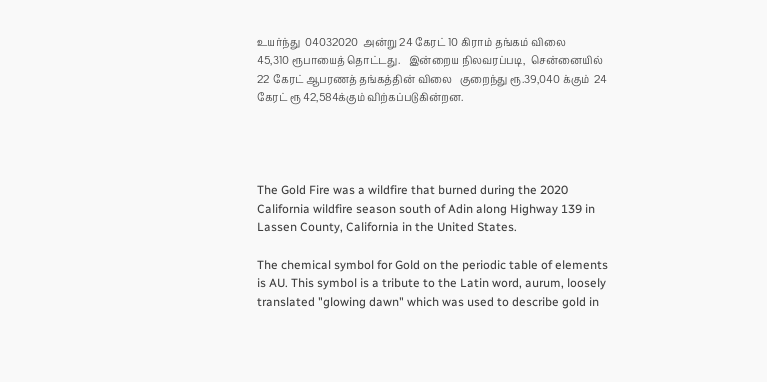உயர்ந்து  04032020  அன்று 24 கேரட் 10 கிராம் தங்கம் விலை 45,310 ரூபாயைத் தொட்டது.   இன்றைய நிலவரப்படி,  சென்னையில் 22 கேரட் ஆபரணத் தங்கத்தின் விலை   குறைந்து ரூ.39,040 க்கும்  24 கேரட் ரூ 42,584க்கும் விற்கப்படுகின்றன.




The Gold Fire was a wildfire that burned during the 2020 California wildfire season south of Adin along Highway 139 in Lassen County, California in the United States.

The chemical symbol for Gold on the periodic table of elements is AU. This symbol is a tribute to the Latin word, aurum, loosely translated "glowing dawn" which was used to describe gold in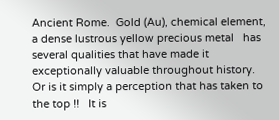Ancient Rome.  Gold (Au), chemical element, a dense lustrous yellow precious metal   has several qualities that have made it exceptionally valuable throughout history.  Or is it simply a perception that has taken to the top !!   It is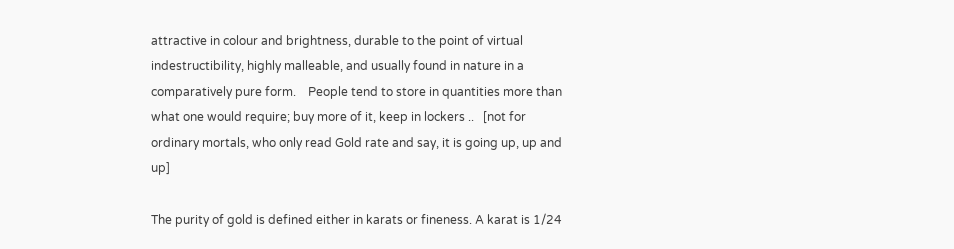attractive in colour and brightness, durable to the point of virtual indestructibility, highly malleable, and usually found in nature in a comparatively pure form.    People tend to store in quantities more than what one would require; buy more of it, keep in lockers ..   [not for ordinary mortals, who only read Gold rate and say, it is going up, up and up]

The purity of gold is defined either in karats or fineness. A karat is 1/24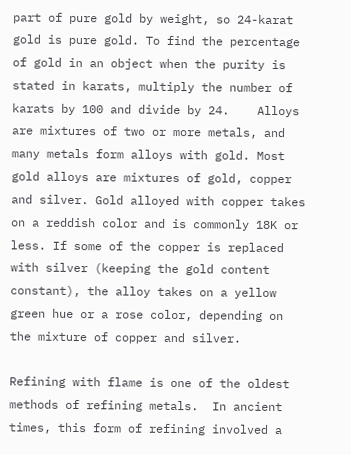part of pure gold by weight, so 24-karat gold is pure gold. To find the percentage of gold in an object when the purity is stated in karats, multiply the number of karats by 100 and divide by 24.    Alloys are mixtures of two or more metals, and many metals form alloys with gold. Most gold alloys are mixtures of gold, copper and silver. Gold alloyed with copper takes on a reddish color and is commonly 18K or less. If some of the copper is replaced with silver (keeping the gold content constant), the alloy takes on a yellow green hue or a rose color, depending on the mixture of copper and silver.

Refining with flame is one of the oldest methods of refining metals.  In ancient times, this form of refining involved a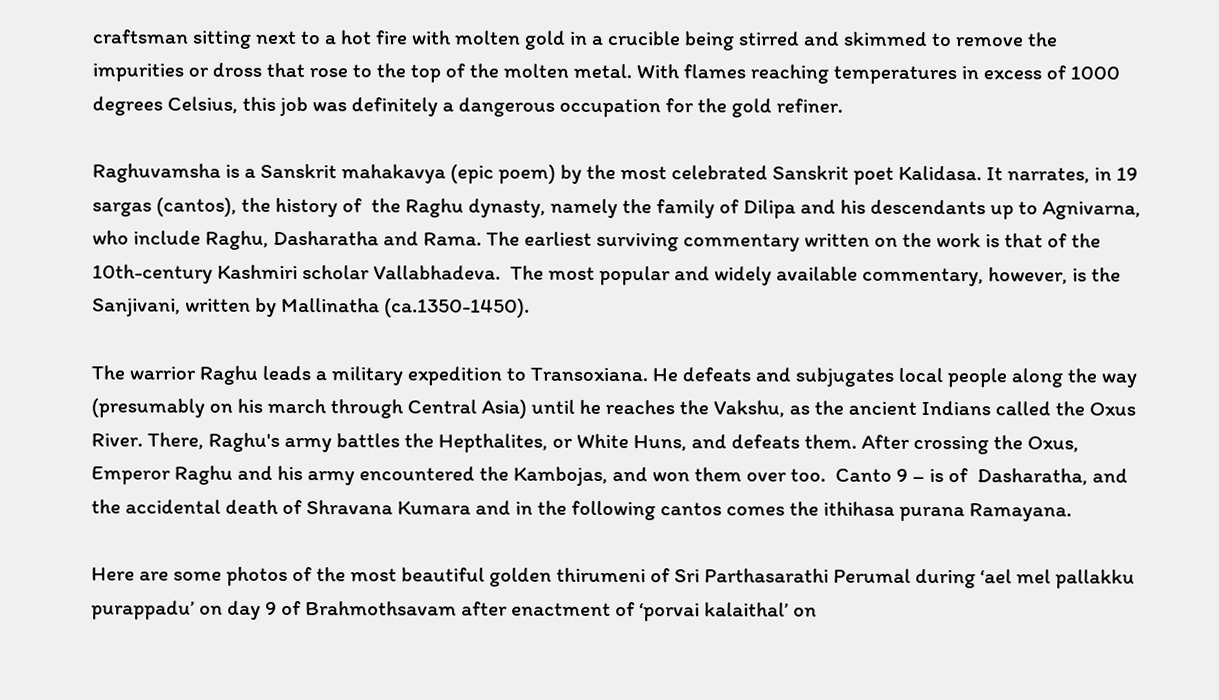craftsman sitting next to a hot fire with molten gold in a crucible being stirred and skimmed to remove the impurities or dross that rose to the top of the molten metal. With flames reaching temperatures in excess of 1000 degrees Celsius, this job was definitely a dangerous occupation for the gold refiner.

Raghuvamsha is a Sanskrit mahakavya (epic poem) by the most celebrated Sanskrit poet Kalidasa. It narrates, in 19 sargas (cantos), the history of  the Raghu dynasty, namely the family of Dilipa and his descendants up to Agnivarna, who include Raghu, Dasharatha and Rama. The earliest surviving commentary written on the work is that of the 10th-century Kashmiri scholar Vallabhadeva.  The most popular and widely available commentary, however, is the Sanjivani, written by Mallinatha (ca.1350-1450).

The warrior Raghu leads a military expedition to Transoxiana. He defeats and subjugates local people along the way (presumably on his march through Central Asia) until he reaches the Vakshu, as the ancient Indians called the Oxus River. There, Raghu's army battles the Hepthalites, or White Huns, and defeats them. After crossing the Oxus, Emperor Raghu and his army encountered the Kambojas, and won them over too.  Canto 9 – is of  Dasharatha, and the accidental death of Shravana Kumara and in the following cantos comes the ithihasa purana Ramayana.

Here are some photos of the most beautiful golden thirumeni of Sri Parthasarathi Perumal during ‘ael mel pallakku purappadu’ on day 9 of Brahmothsavam after enactment of ‘porvai kalaithal’ on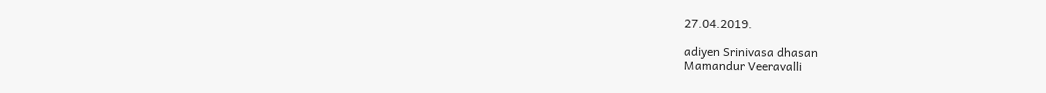27.04.2019.

adiyen Srinivasa dhasan
Mamandur Veeravalli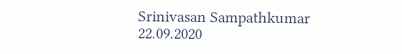Srinivasan Sampathkumar
22.09.2020